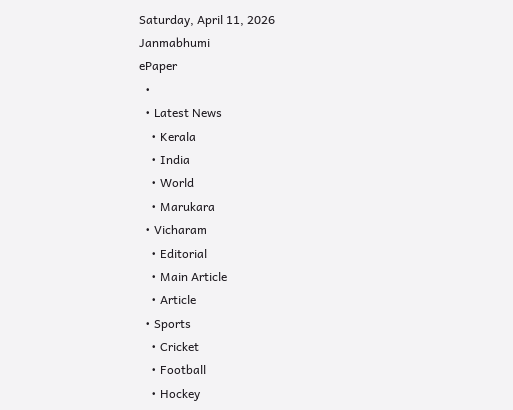Saturday, April 11, 2026
Janmabhumi
ePaper
  •
  • Latest News
    • Kerala
    • India
    • World
    • Marukara
  • Vicharam
    • Editorial
    • Main Article
    • Article
  • Sports
    • Cricket
    • Football
    • Hockey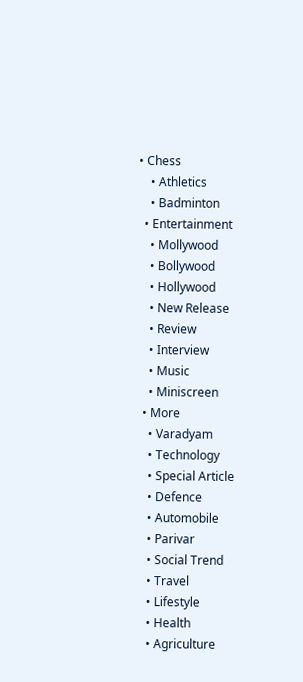• Chess
    • Athletics
    • Badminton
  • Entertainment
    • Mollywood
    • Bollywood
    • Hollywood
    • New Release
    • Review
    • Interview
    • Music
    • Miniscreen
  • More
    • Varadyam
    • Technology
    • Special Article
    • Defence
    • Automobile
    • Parivar
    • Social Trend
    • Travel
    • Lifestyle
    • Health
    • Agriculture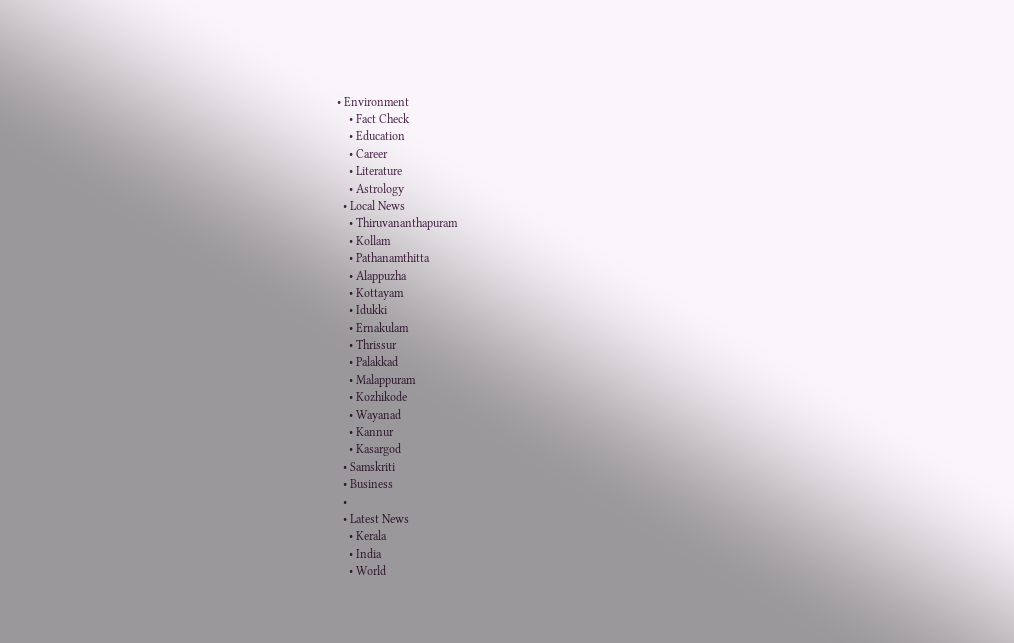• Environment
    • Fact Check
    • Education
    • Career
    • Literature
    • Astrology
  • Local News
    • Thiruvananthapuram
    • Kollam
    • Pathanamthitta
    • Alappuzha
    • Kottayam
    • Idukki
    • Ernakulam
    • Thrissur
    • Palakkad
    • Malappuram
    • Kozhikode
    • Wayanad
    • Kannur
    • Kasargod
  • Samskriti
  • Business
  •
  • Latest News
    • Kerala
    • India
    • World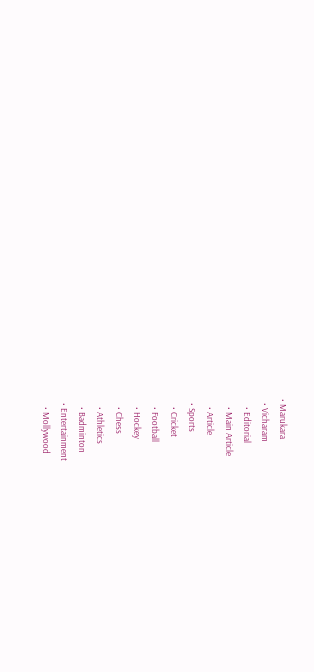• Marukara
  • Vicharam
    • Editorial
    • Main Article
    • Article
  • Sports
    • Cricket
    • Football
    • Hockey
    • Chess
    • Athletics
    • Badminton
  • Entertainment
    • Mollywood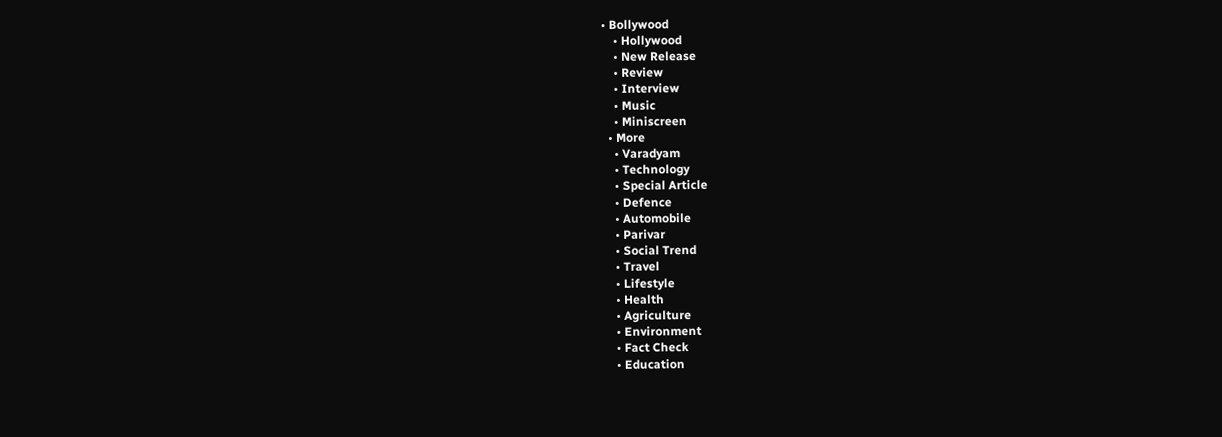• Bollywood
    • Hollywood
    • New Release
    • Review
    • Interview
    • Music
    • Miniscreen
  • More
    • Varadyam
    • Technology
    • Special Article
    • Defence
    • Automobile
    • Parivar
    • Social Trend
    • Travel
    • Lifestyle
    • Health
    • Agriculture
    • Environment
    • Fact Check
    • Education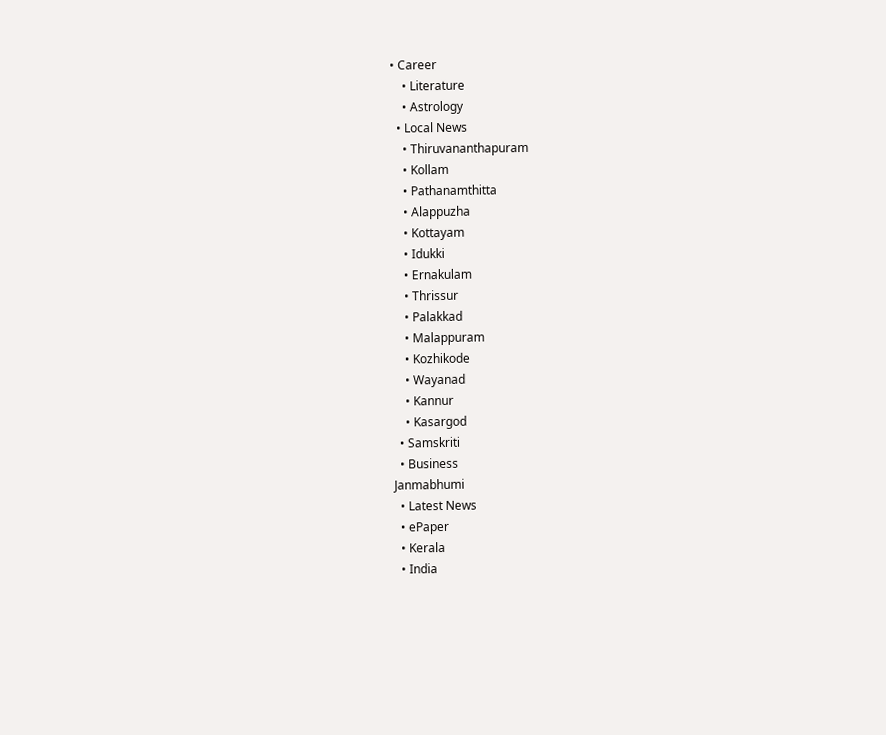• Career
    • Literature
    • Astrology
  • Local News
    • Thiruvananthapuram
    • Kollam
    • Pathanamthitta
    • Alappuzha
    • Kottayam
    • Idukki
    • Ernakulam
    • Thrissur
    • Palakkad
    • Malappuram
    • Kozhikode
    • Wayanad
    • Kannur
    • Kasargod
  • Samskriti
  • Business
Janmabhumi
  • Latest News
  • ePaper
  • Kerala
  • India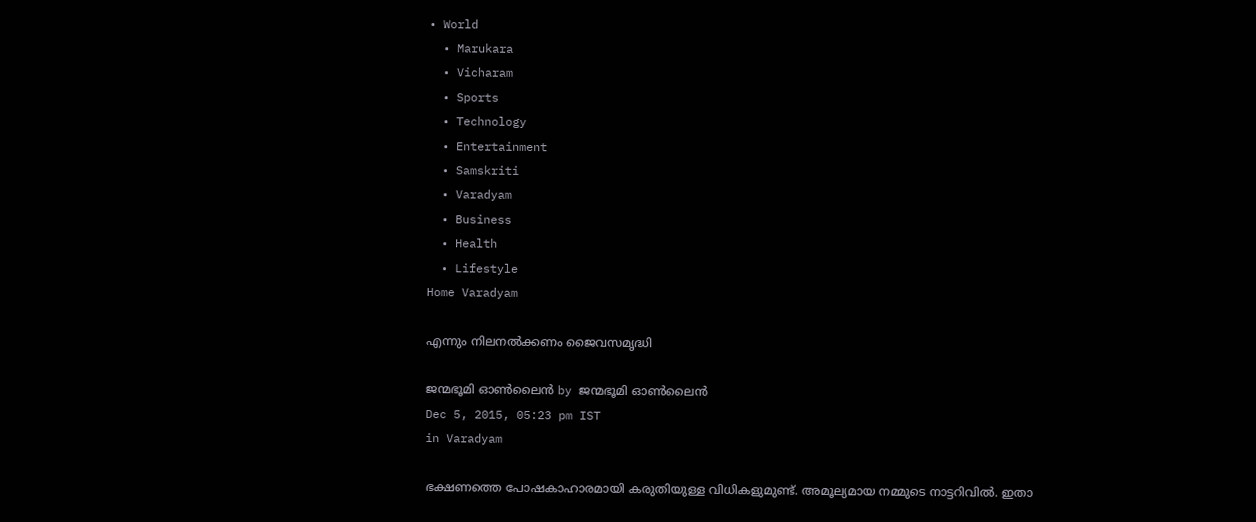• World
  • Marukara
  • Vicharam
  • Sports
  • Technology
  • Entertainment
  • Samskriti
  • Varadyam
  • Business
  • Health
  • Lifestyle
Home Varadyam

എന്നും നിലനല്‍ക്കണം ജൈവസമൃദ്ധി

ജന്മഭൂമി ഓണ്‍ലൈന്‍ by ജന്മഭൂമി ഓണ്‍ലൈന്‍
Dec 5, 2015, 05:23 pm IST
in Varadyam

ഭക്ഷണത്തെ പോഷകാഹാരമായി കരുതിയുള്ള വിധികളുമുണ്ട്. അമൂല്യമായ നമ്മുടെ നാട്ടറിവില്‍. ഇതാ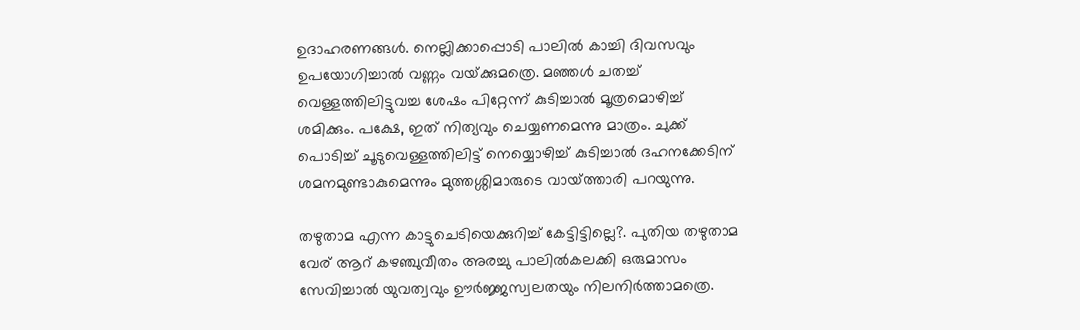ഉദാഹരണങ്ങള്‍. നെല്ലിക്കാപ്പൊടി പാലില്‍ കാച്ചി ദിവസവും ഉപയോഗിച്ചാല്‍ വണ്ണം വയ്‌ക്കുമത്രെ. മഞ്ഞള്‍ ചതച്ച് വെള്ളത്തിലിട്ടുവച്ച ശേഷം പിറ്റേന്ന് കുടിച്ചാല്‍ മൂത്രമൊഴിച്ച് ശമിക്കും. പക്ഷേ, ഇത് നിത്യവും ചെയ്യണമെന്നു മാത്രം. ചുക്ക് പൊടിച്ച് ചൂടുവെള്ളത്തിലിട്ട് നെയ്യൊഴിച്ച് കുടിച്ചാല്‍ ദഹനക്കേടിന് ശമനമുണ്ടാകുമെന്നും മുത്തശ്ശിമാരുടെ വായ്‌ത്താരി പറയുന്നു.

തഴുതാമ എന്ന കാട്ടുചെടിയെക്കുറിച്ച് കേട്ടിട്ടില്ലെ?. പുതിയ തഴുതാമ വേര് ആറ് കഴഞ്ചുവീതം അരച്ചു പാലില്‍കലക്കി ഒരുമാസം സേവിച്ചാല്‍ യുവത്വവും ഊര്‍ജ്ജസ്വലതയും നിലനിര്‍ത്താമത്രെ.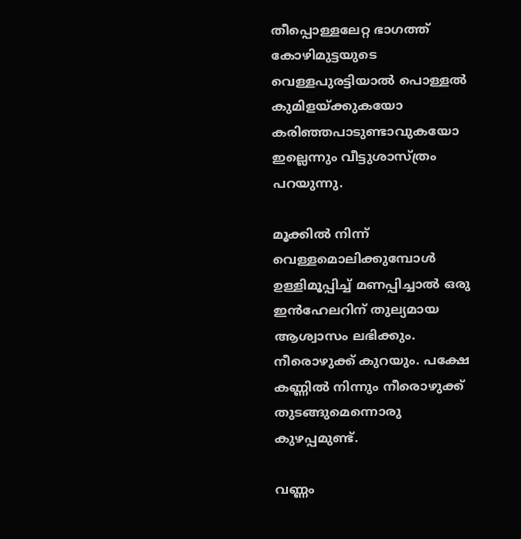തീപ്പൊള്ളലേറ്റ ഭാഗത്ത് കോഴിമുട്ടയുടെ വെള്ളപുരട്ടിയാല്‍ പൊള്ളല്‍ കുമിളയ്‌ക്കുകയോ കരിഞ്ഞപാടുണ്ടാവുകയോ ഇല്ലെന്നും വീട്ടുശാസ്ത്രം പറയുന്നു.

മൂക്കില്‍ നിന്ന് വെള്ളമൊലിക്കുമ്പോള്‍ ഉള്ളിമൂപ്പിച്ച് മണപ്പിച്ചാല്‍ ഒരു ഇന്‍ഹേലറിന് തുല്യമായ ആശ്വാസം ലഭിക്കും. നീരൊഴുക്ക് കുറയും. പക്ഷേ കണ്ണില്‍ നിന്നും നീരൊഴുക്ക് തുടങ്ങുമെന്നൊരു കുഴപ്പമുണ്ട്.

വണ്ണം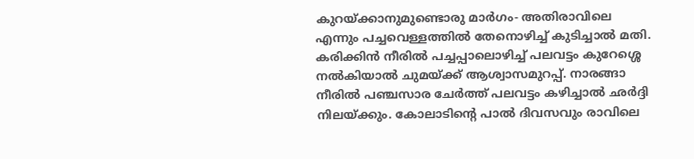കുറയ്‌ക്കാനുമുണ്ടൊരു മാര്‍ഗം- അതിരാവിലെ എന്നും പച്ചവെള്ളത്തില്‍ തേനൊഴിച്ച് കുടിച്ചാല്‍ മതി. കരിക്കിന്‍ നീരില്‍ പച്ചപ്പാലൊഴിച്ച് പലവട്ടം കുറേശ്ശെ നല്‍കിയാല്‍ ചുമയ്‌ക്ക് ആശ്വാസമുറപ്പ്. നാരങ്ങാ നീരില്‍ പഞ്ചസാര ചേര്‍ത്ത് പലവട്ടം കഴിച്ചാല്‍ ഛര്‍ദ്ദി നിലയ്‌ക്കും. കോലാടിന്റെ പാല്‍ ദിവസവും രാവിലെ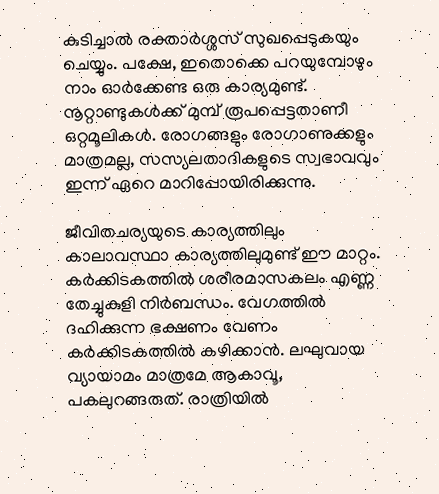കുടിച്ചാല്‍ രക്താര്‍ശ്ശസ് സുഖപ്പെടുകയും ചെയ്യും. പക്ഷേ, ഇതൊക്കെ പറയുമ്പോഴും നാം ഓര്‍ക്കേണ്ട ഒരു കാര്യമുണ്ട്. നൂറ്റാണ്ടുകള്‍ക്ക് മുമ്പ് രൂപപ്പെട്ടതാണീ ഒറ്റമൂലികള്‍. രോഗങ്ങളും രോഗാണുക്കളും മാത്രമല്ല, സസ്യലതാദികളുടെ സ്വഭാവവും ഇന്ന് ഏറെ മാറിപ്പോയിരിക്കുന്നു.

ജീവിതചര്യയുടെ കാര്യത്തിലും കാലാവസ്ഥാ കാര്യത്തിലുമുണ്ട് ഈ മാറ്റം. കര്‍ക്കിടകത്തില്‍ ശരീരമാസകലം എണ്ണ തേച്ചുകുളി നിര്‍ബന്ധം. വേഗത്തില്‍ ദഹിക്കുന്ന ഭക്ഷണം വേണം കര്‍ക്കിടകത്തില്‍ കഴിക്കാന്‍. ലഘുവായ വ്യായാമം മാത്രമേ ആകാവൂ, പകലുറങ്ങരുത്. രാത്രിയില്‍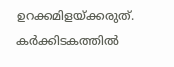ഉറക്കമിളയ്‌ക്കരുത്. കര്‍ക്കിടകത്തില്‍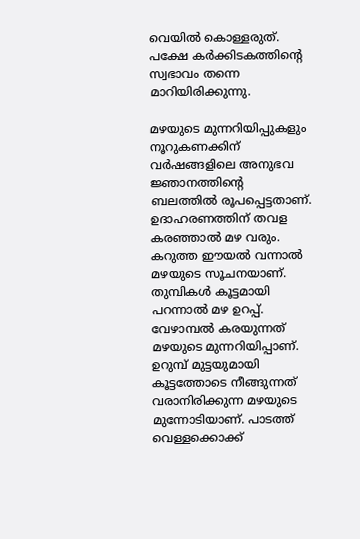വെയില്‍ കൊള്ളരുത്. പക്ഷേ കര്‍ക്കിടകത്തിന്റെ സ്വഭാവം തന്നെ മാറിയിരിക്കുന്നു.

മഴയുടെ മുന്നറിയിപ്പുകളും നൂറുകണക്കിന് വര്‍ഷങ്ങളിലെ അനുഭവ ജ്ഞാനത്തിന്റെ ബലത്തില്‍ രൂപപ്പെട്ടതാണ്. ഉദാഹരണത്തിന് തവള കരഞ്ഞാല്‍ മഴ വരും. കറുത്ത ഈയല്‍ വന്നാല്‍ മഴയുടെ സൂചനയാണ്. തുമ്പികള്‍ കൂട്ടമായി പറന്നാല്‍ മഴ ഉറപ്പ്. വേഴാമ്പല്‍ കരയുന്നത് മഴയുടെ മുന്നറിയിപ്പാണ്. ഉറുമ്പ് മുട്ടയുമായി കൂട്ടത്തോടെ നീങ്ങുന്നത് വരാനിരിക്കുന്ന മഴയുടെ മുന്നോടിയാണ്. പാടത്ത് വെള്ളക്കൊക്ക്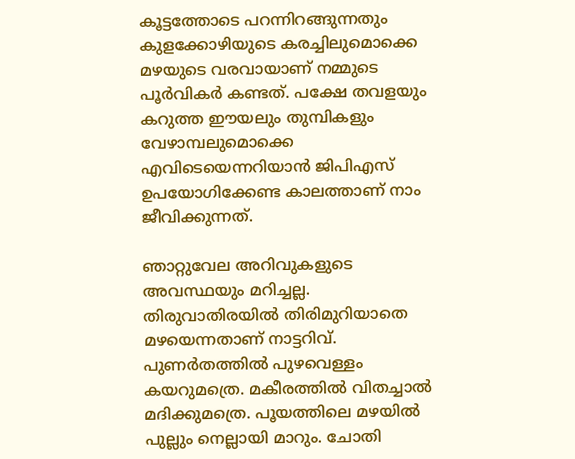കൂട്ടത്തോടെ പറന്നിറങ്ങുന്നതും കുളക്കോഴിയുടെ കരച്ചിലുമൊക്കെ മഴയുടെ വരവായാണ് നമ്മുടെ പൂര്‍വികര്‍ കണ്ടത്. പക്ഷേ തവളയും കറുത്ത ഈയലും തുമ്പികളും വേഴാമ്പലുമൊക്കെ എവിടെയെന്നറിയാന്‍ ജിപിഎസ് ഉപയോഗിക്കേണ്ട കാലത്താണ് നാം ജീവിക്കുന്നത്.

ഞാറ്റുവേല അറിവുകളുടെ അവസ്ഥയും മറിച്ചല്ല. തിരുവാതിരയില്‍ തിരിമുറിയാതെ മഴയെന്നതാണ് നാട്ടറിവ്. പുണര്‍തത്തില്‍ പുഴവെള്ളം കയറുമത്രെ. മകീരത്തില്‍ വിതച്ചാല്‍ മദിക്കുമത്രെ. പൂയത്തിലെ മഴയില്‍ പുല്ലും നെല്ലായി മാറും. ചോതി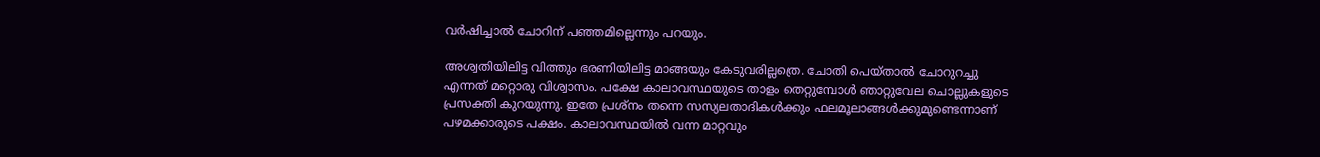വര്‍ഷിച്ചാല്‍ ചോറിന് പഞ്ഞമില്ലെന്നും പറയും.

അശ്വതിയിലിട്ട വിത്തും ഭരണിയിലിട്ട മാങ്ങയും കേടുവരില്ലത്രെ. ചോതി പെയ്താല്‍ ചോറുറച്ചു എന്നത് മറ്റൊരു വിശ്വാസം. പക്ഷേ കാലാവസ്ഥയുടെ താളം തെറ്റുമ്പോള്‍ ഞാറ്റുവേല ചൊല്ലുകളുടെ പ്രസക്തി കുറയുന്നു. ഇതേ പ്രശ്‌നം തന്നെ സസ്യലതാദികള്‍ക്കും ഫലമൂലാങ്ങള്‍ക്കുമുണ്ടെന്നാണ് പഴമക്കാരുടെ പക്ഷം. കാലാവസ്ഥയില്‍ വന്ന മാറ്റവും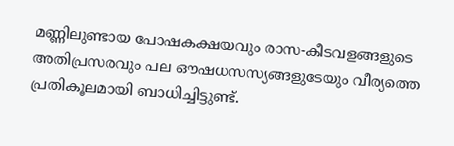മണ്ണിലുണ്ടായ പോഷകക്ഷയവും രാസ-കീടവളങ്ങളുടെ അതിപ്രസരവും പല ഔഷധസസ്യങ്ങളുടേയും വീര്യത്തെ പ്രതികൂലമായി ബാധിച്ചിട്ടുണ്ട്.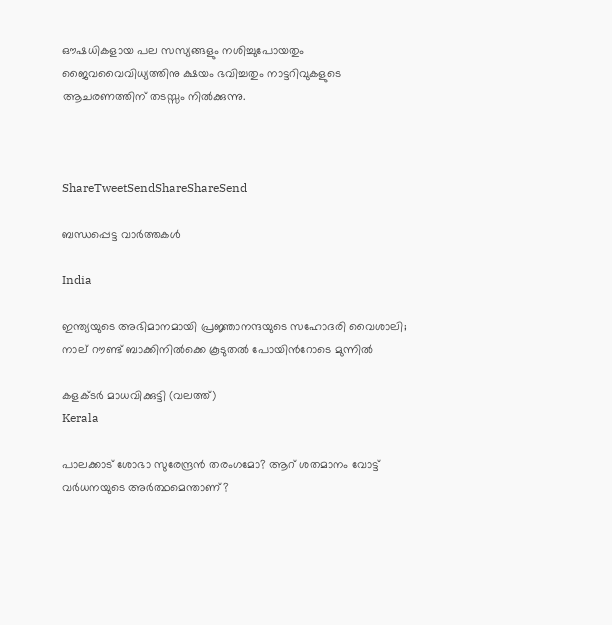ഔഷധികളായ പല സസ്യങ്ങളും നശിച്ചുപോയതും ജൈവവൈവിധ്യത്തിനു ക്ഷയം ഭവിച്ചതും നാട്ടറിവുകളുടെ ആചരണത്തിന് തടസ്സം നില്‍ക്കുന്നു.



ShareTweetSendShareShareSend

ബന്ധപ്പെട്ട വാര്‍ത്തകള്‍

India

ഇന്ത്യയുടെ അഭിമാനമായി പ്രജ്ഞാനന്ദയുടെ സഹോദരി വൈശാലി; നാല് റൗണ്ട് ബാക്കിനില്‍ക്കെ കൂടുതല്‍ പോയിന്‍റോടെ മുന്നില്‍

കളക്ടര്‍ മാധവിക്കുട്ടി (വലത്ത്)
Kerala

പാലക്കാട് ശോഭാ സുരേന്ദ്രന്‍ തരംഗമോ? ആറ് ശതമാനം വോട്ട് വര്‍ധനയുടെ അര്‍ത്ഥമെന്താണ്?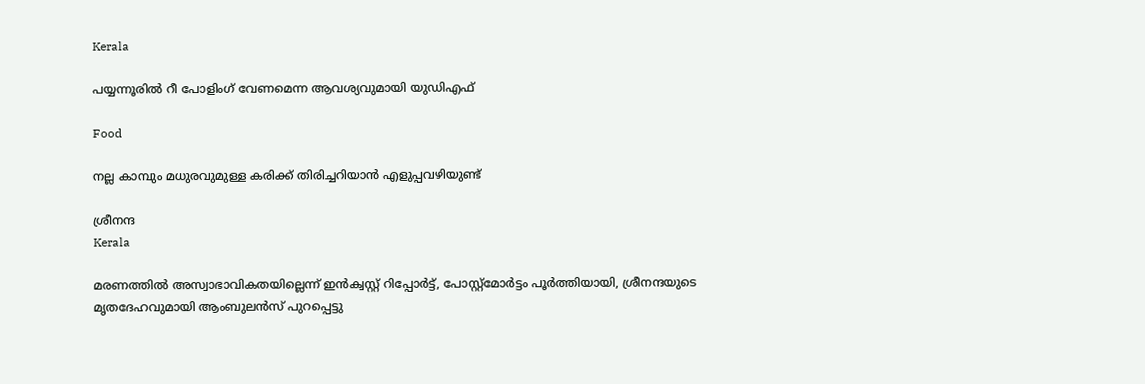Kerala

പയ്യന്നൂരില്‍ റീ പോളിംഗ് വേണമെന്ന ആവശ്യവുമായി യുഡിഎഫ്

Food

നല്ല കാമ്പും മധുരവുമുള്ള കരിക്ക് തിരിച്ചറിയാൻ എളുപ്പവഴിയുണ്ട്

ശ്രീനന്ദ
Kerala

മരണത്തില്‍ അസ്വാഭാവികതയില്ലെന്ന് ഇന്‍ക്വസ്റ്റ് റിപ്പോര്‍ട്ട്, പോസ്റ്റ്‌മോര്‍ട്ടം പൂര്‍ത്തിയായി, ശ്രീനന്ദയുടെ മൃതദേഹവുമായി ആംബുലന്‍സ് പുറപ്പെട്ടു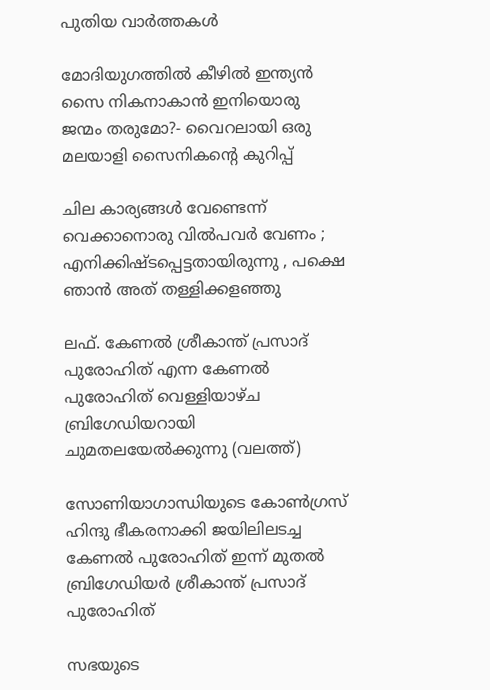പുതിയ വാര്‍ത്തകള്‍

മോദിയുഗത്തിൽ കീഴിൽ ഇന്ത്യൻ സൈ നികനാകാൻ ഇനിയൊരു ജന്മം തരുമോ?- വൈറലായി ഒരു മലയാളി സൈനികന്റെ കുറിപ്പ്

ചില കാര്യങ്ങള്‍ വേണ്ടെന്ന് വെക്കാനൊരു വില്‍പവര്‍ വേണം ; എനിക്കിഷ്ടപ്പെട്ടതായിരുന്നു , പക്ഷെ ഞാൻ അത് തള്ളിക്കളഞ്ഞു

ലഫ്. കേണല്‍ ശ്രീകാന്ത് പ്രസാദ് പുരോഹിത് എന്ന കേണല്‍ പുരോഹിത് വെള്ളിയാഴ്ച ബ്രിഗേഡിയറായി ചുമതലയേല്‍ക്കുന്നു (വലത്ത്)

സോണിയാഗാന്ധിയുടെ കോണ്‍ഗ്രസ് ഹിന്ദു ഭീകരനാക്കി ജയിലിലടച്ച കേണൽ പുരോഹിത് ഇന്ന് മുതൽ ബ്രിഗേഡിയർ ശ്രീകാന്ത് പ്രസാദ് പുരോഹിത്

സഭയുടെ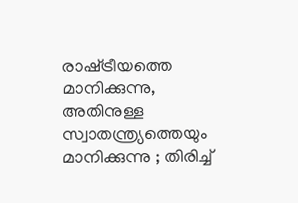രാഷ്‌ട്രീയത്തെ മാനിക്കുന്നു, അതിനുള്ള സ്വാതന്ത്ര്യത്തെയും മാനിക്കുന്നു ; തിരിച്ച്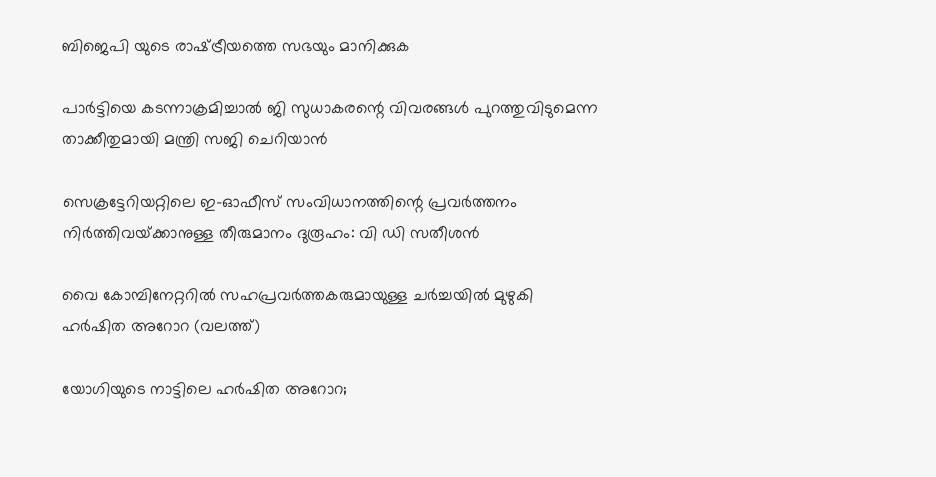ബിജെപി യുടെ രാഷ്‌ട്രീയത്തെ സഭയും മാനിക്കുക

പാര്‍ട്ടിയെ കടന്നാക്രമിച്ചാല്‍ ജി സുധാകരന്റെ വിവരങ്ങള്‍ പുറത്തുവിടുമെന്ന താക്കീതുമായി മന്ത്രി സജി ചെറിയാന്‍

സെക്രട്ടേറിയറ്റിലെ ഇ-ഓഫീസ് സംവിധാനത്തിന്റെ പ്രവര്‍ത്തനം നിര്‍ത്തിവയ്‌ക്കാനുള്ള തീരുമാനം ദുരൂഹം: വി ഡി സതീശന്‍

വൈ കോമ്പിനേറ്ററില്‍ സഹപ്രവര്‍ത്തകരുമായുള്ള ചര്‍ച്ചയില്‍ മുഴുകി ഹര്‍ഷിത അറോറ (വലത്ത്)

യോഗിയുടെ നാട്ടിലെ ഹര്‍ഷിത അറോറ;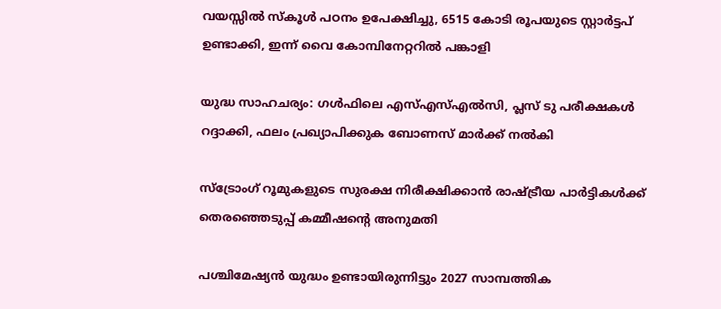വയസ്സില്‍ സ്കൂള്‍ പഠനം ഉപേക്ഷിച്ചു, 6515 കോടി രൂപയുടെ സ്റ്റാര്‍ട്ടപ് ഉണ്ടാക്കി, ഇന്ന് വൈ കോമ്പിനേറ്ററില്‍ പങ്കാളി

യുദ്ധ സാഹചര്യം: ഗള്‍ഫിലെ എസ്എസ്എല്‍സി, പ്ലസ് ടു പരീക്ഷകള്‍ റദ്ദാക്കി, ഫലം പ്രഖ്യാപിക്കുക ബോണസ് മാര്‍ക്ക് നല്‍കി

സ്ട്രോംഗ് റൂമുകളുടെ സുരക്ഷ നിരീക്ഷിക്കാന്‍ രാഷ്‌ട്രീയ പാര്‍ട്ടികള്‍ക്ക് തെരഞ്ഞെടുപ്പ് കമ്മീഷന്റെ അനുമതി

പശ്ചിമേഷ്യൻ യുദ്ധം ഉണ്ടായിരുന്നിട്ടും 2027 സാമ്പത്തിക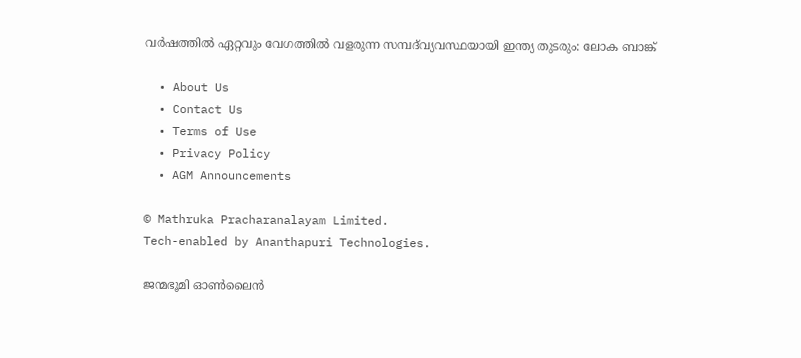വർഷത്തിൽ ഏറ്റവും വേഗത്തിൽ വളരുന്ന സമ്പദ്‌വ്യവസ്ഥയായി ഇന്ത്യ തുടരും: ലോക ബാങ്ക്

  • About Us
  • Contact Us
  • Terms of Use
  • Privacy Policy
  • AGM Announcements

© Mathruka Pracharanalayam Limited.
Tech-enabled by Ananthapuri Technologies.

ജന്മഭൂമി ഓണ്‍ലൈന്‍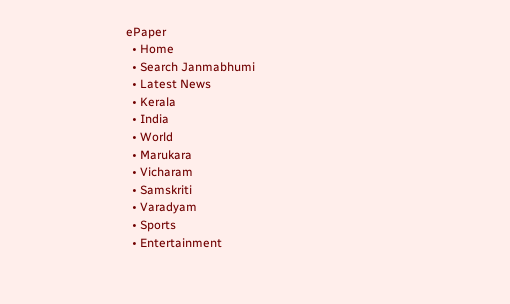ePaper
  • Home
  • Search Janmabhumi
  • Latest News
  • Kerala
  • India
  • World
  • Marukara
  • Vicharam
  • Samskriti
  • Varadyam
  • Sports
  • Entertainment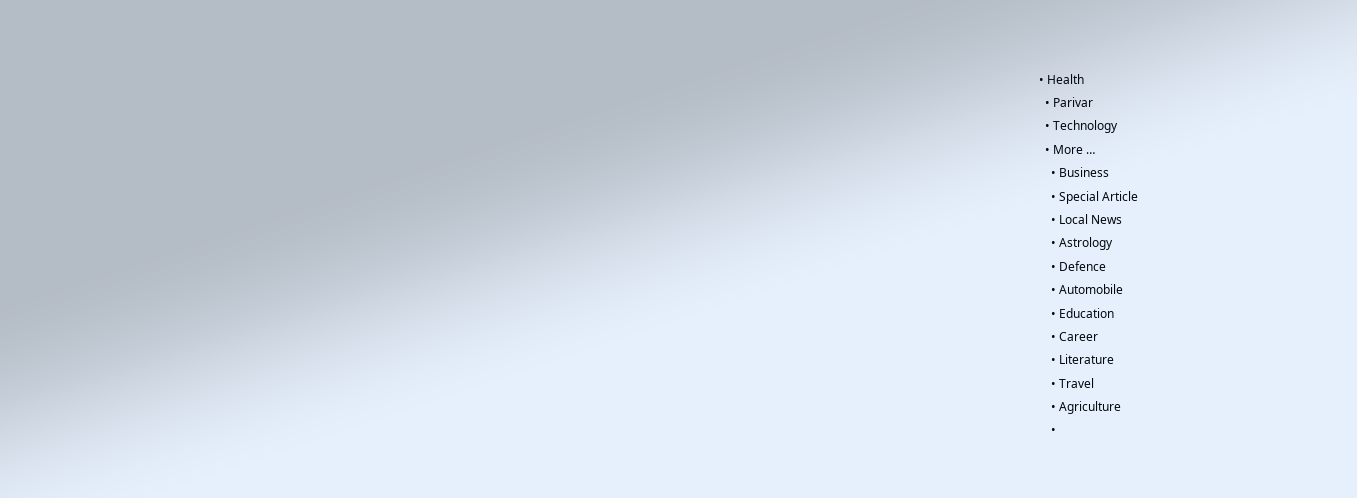• Health
  • Parivar
  • Technology
  • More …
    • Business
    • Special Article
    • Local News
    • Astrology
    • Defence
    • Automobile
    • Education
    • Career
    • Literature
    • Travel
    • Agriculture
    •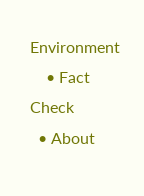Environment
    • Fact Check
  • About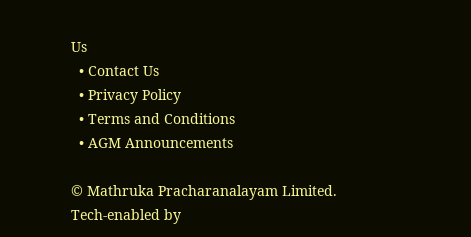Us
  • Contact Us
  • Privacy Policy
  • Terms and Conditions
  • AGM Announcements

© Mathruka Pracharanalayam Limited.
Tech-enabled by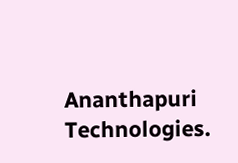Ananthapuri Technologies.